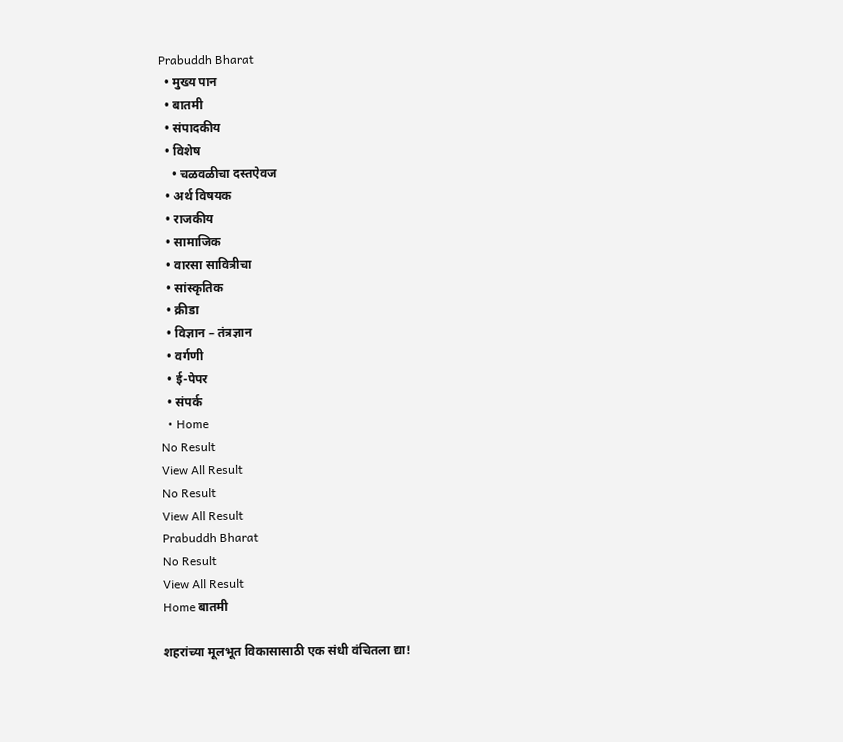Prabuddh Bharat
  • मुख्य पान
  • बातमी
  • संपादकीय
  • विशेष
    • चळवळीचा दस्तऐवज
  • अर्थ विषयक
  • राजकीय
  • सामाजिक
  • वारसा सावित्रीचा
  • सांस्कृतिक
  • क्रीडा
  • विज्ञान – तंत्रज्ञान
  • वर्गणी
  • ई-पेपर
  • संपर्क
  • Home
No Result
View All Result
No Result
View All Result
Prabuddh Bharat
No Result
View All Result
Home बातमी

शहरांच्या मूलभूत विकासासाठी एक संधी वंचितला द्या!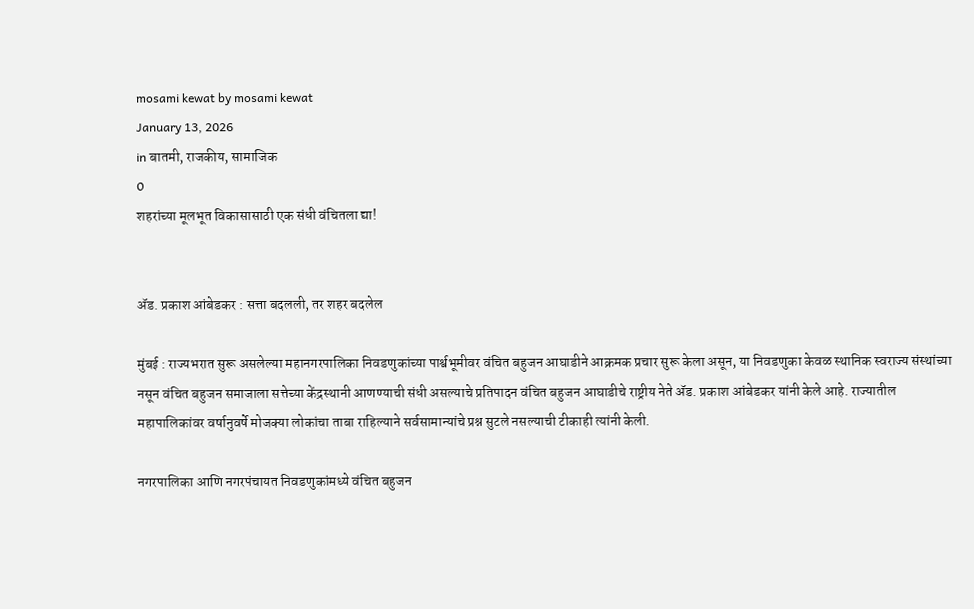mosami kewat by mosami kewat
January 13, 2026
in बातमी, राजकीय, सामाजिक
0
शहरांच्या मूलभूत विकासासाठी एक संधी वंचितला द्या!


ॲड. प्रकाश आंबेडकर : सत्ता बदलली, तर शहर बदलेल

मुंबई : राज्यभरात सुरू असलेल्या महानगरपालिका निवडणुकांच्या पार्श्वभूमीवर वंचित बहुजन आघाडीने आक्रमक प्रचार सुरू केला असून, या निवडणुका केवळ स्थानिक स्वराज्य संस्थांच्या नसून वंचित बहुजन समाजाला सत्तेच्या केंद्रस्थानी आणण्याची संधी असल्याचे प्रतिपादन वंचित बहुजन आघाडीचे राष्ट्रीय नेते ॲड. प्रकाश आंबेडकर यांनी केले आहे. राज्यातील महापालिकांवर वर्षानुवर्षे मोजक्या लोकांचा ताबा राहिल्याने सर्वसामान्यांचे प्रश्न सुटले नसल्याची टीकाही त्यांनी केली.

नगरपालिका आणि नगरपंचायत निवडणुकांमध्ये वंचित बहुजन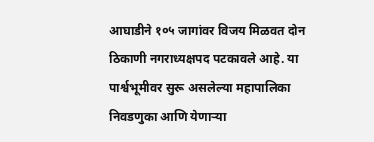आघाडीने १०५ जागांवर विजय मिळवत दोन ठिकाणी नगराध्यक्षपद पटकावले आहे. या पार्श्वभूमीवर सुरू असलेल्या महापालिका निवडणुका आणि येणाऱ्या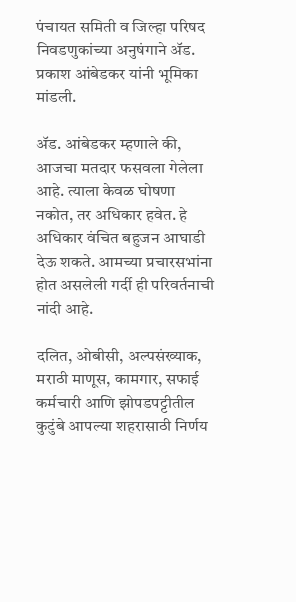पंचायत समिती व जिल्हा परिषद निवडणुकांच्या अनुषंगाने ॲड. प्रकाश आंबेडकर यांनी भूमिका मांडली.

ॲड. आंबेडकर म्हणाले की, आजचा मतदार फसवला गेलेला आहे. त्याला केवळ घोषणा नकोत, तर अधिकार हवेत. हे अधिकार वंचित बहुजन आघाडी देऊ शकते. आमच्या प्रचारसभांना होत असलेली गर्दी ही परिवर्तनाची नांदी आहे.

दलित, ओबीसी, अल्पसंख्याक, मराठी माणूस, कामगार, सफाई कर्मचारी आणि झोपडपट्टीतील कुटुंबे आपल्या शहरासाठी निर्णय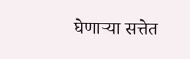घेणाऱ्या सत्तेत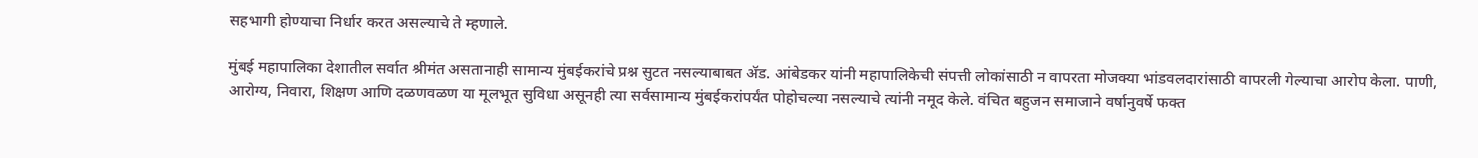सहभागी होण्याचा निर्धार करत असल्याचे ते म्हणाले.

मुंबई महापालिका देशातील सर्वात श्रीमंत असतानाही सामान्य मुंबईकरांचे प्रश्न सुटत नसल्याबाबत ॲड. आंबेडकर यांनी महापालिकेची संपत्ती लोकांसाठी न वापरता मोजक्या भांडवलदारांसाठी वापरली गेल्याचा आरोप केला. पाणी, आरोग्य, निवारा, शिक्षण आणि दळणवळण या मूलभूत सुविधा असूनही त्या सर्वसामान्य मुंबईकरांपर्यंत पोहोचल्या नसल्याचे त्यांनी नमूद केले. वंचित बहुजन समाजाने वर्षानुवर्षे फक्त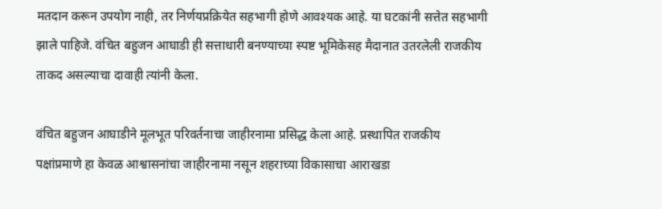मतदान करून उपयोग नाही, तर निर्णयप्रक्रियेत सहभागी होणे आवश्यक आहे. या घटकांनी सत्तेत सहभागी झाले पाहिजे. वंचित बहुजन आघाडी ही सत्ताधारी बनण्याच्या स्पष्ट भूमिकेसह मैदानात उतरलेली राजकीय ताकद असल्याचा दावाही त्यांनी केला.

वंचित बहुजन आघाडीने मूलभूत परिवर्तनाचा जाहीरनामा प्रसिद्ध केला आहे. प्रस्थापित राजकीय पक्षांप्रमाणे हा केवळ आश्वासनांचा जाहीरनामा नसून शहराच्या विकासाचा आराखडा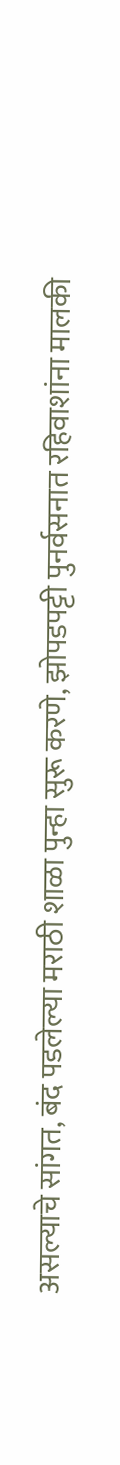असल्याचे सांगत, बंद पडलेल्या मराठी शाळा पुन्हा सुरू करणे, झोपडपट्टी पुनर्वसनात रहिवाशांना मालकी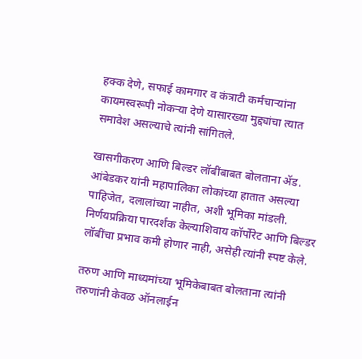हक्क देणे, सफाई कामगार व कंत्राटी कर्मचाऱ्यांना कायमस्वरूपी नोकऱ्या देणे यासारख्या मुद्द्यांचा त्यात समावेश असल्याचे त्यांनी सांगितले.

खासगीकरण आणि बिल्डर लॉबींबाबत बोलताना ॲड. आंबेडकर यांनी महापालिका लोकांच्या हातात असल्या पाहिजेत, दलालांच्या नाहीत, अशी भूमिका मांडली. निर्णयप्रक्रिया पारदर्शक केल्याशिवाय कॉर्पोरेट आणि बिल्डर लॉबींचा प्रभाव कमी होणार नाही, असेही त्यांनी स्पष्ट केले.

तरुण आणि माध्यमांच्या भूमिकेबाबत बोलताना त्यांनी तरुणांनी केवळ ऑनलाईन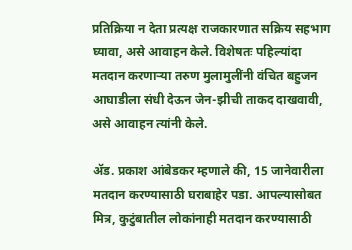प्रतिक्रिया न देता प्रत्यक्ष राजकारणात सक्रिय सहभाग घ्यावा, असे आवाहन केले. विशेषतः पहिल्यांदा मतदान करणाऱ्या तरुण मुलामुलींनी वंचित बहुजन आघाडीला संधी देऊन जेन-झीची ताकद दाखवावी, असे आवाहन त्यांनी केले.

ॲड. प्रकाश आंबेडकर म्हणाले की, 15 जानेवारीला मतदान करण्यासाठी घराबाहेर पडा. आपल्यासोबत मित्र, कुटुंबातील लोकांनाही मतदान करण्यासाठी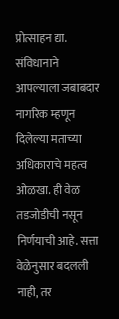प्रोत्साहन द्या. संविधानाने आपल्याला जबाबदार नागरिक म्हणून दिलेल्या मताच्या अधिकाराचे महत्व ओळखा. ही वेळ तडजोडीची नसून निर्णयाची आहे. सत्ता वेळेनुसार बदलली नाही, तर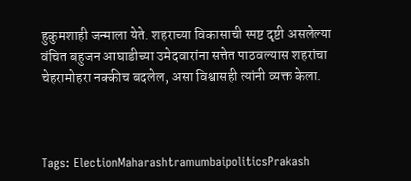हुकुमशाही जन्माला येते. शहराच्या विकासाची स्पष्ट दृष्टी असलेल्या वंचित बहुजन आघाडीच्या उमेदवारांना सत्तेत पाठवल्यास शहरांचा चेहरामोहरा नक्कीच बदलेल, असा विश्वासही त्यांनी व्यक्त केला.



Tags: ElectionMaharashtramumbaipoliticsPrakash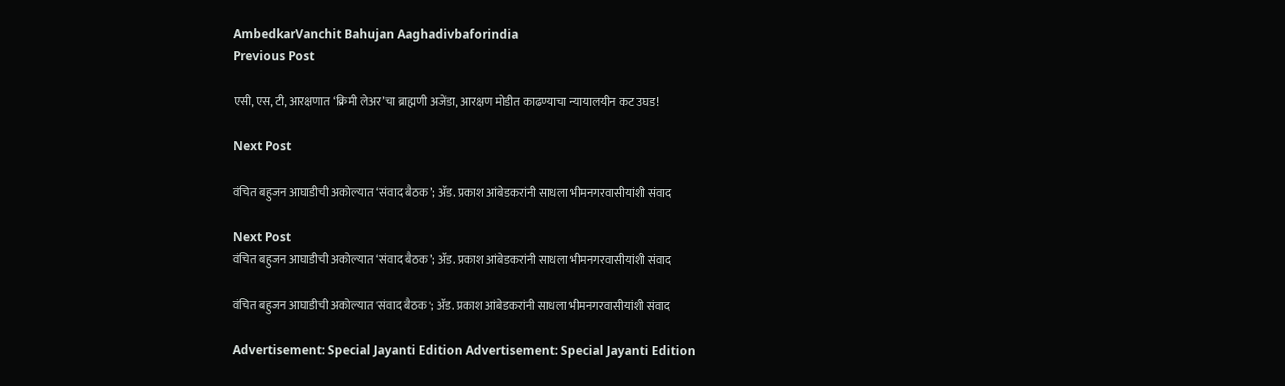AmbedkarVanchit Bahujan Aaghadivbaforindia
Previous Post

एसी, एस, टी, आरक्षणात ‘क्रिमी लेअर’चा ब्राह्मणी अजेंडा, आरक्षण मोडीत काढण्याचा न्यायालयीन कट उघड!

Next Post

वंचित बहुजन आघाडीची अकोल्यात ‘संवाद बैठक’; ॲड. प्रकाश आंबेडकरांनी साधला भीमनगरवासीयांशी संवाद

Next Post
वंचित बहुजन आघाडीची अकोल्यात ‘संवाद बैठक’; ॲड. प्रकाश आंबेडकरांनी साधला भीमनगरवासीयांशी संवाद

वंचित बहुजन आघाडीची अकोल्यात 'संवाद बैठक'; ॲड. प्रकाश आंबेडकरांनी साधला भीमनगरवासीयांशी संवाद

Advertisement: Special Jayanti Edition Advertisement: Special Jayanti Edition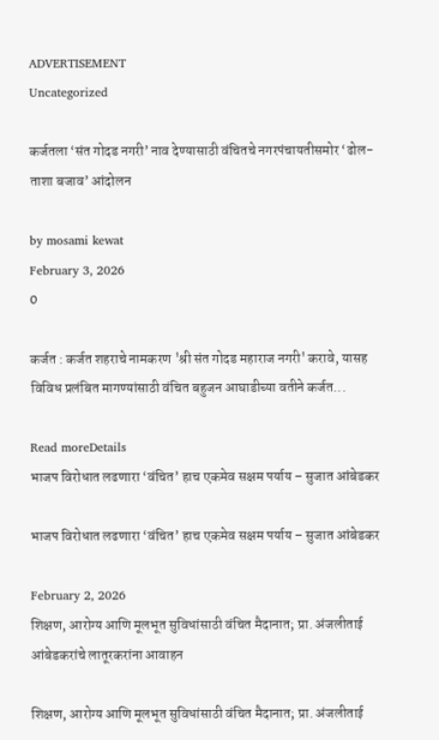ADVERTISEMENT
Uncategorized

कर्जतला ‘संत गोदड नगरी’ नाव देण्यासाठी वंचितचे नगरपंचायतीसमोर ‘ढोल-ताशा बजाव’ आंदोलन

by mosami kewat
February 3, 2026
0

कर्जत : कर्जत शहराचे नामकरण 'श्री संत गोदड महाराज नगरी' करावे, यासह विविध प्रलंबित मागण्यांसाठी वंचित बहुजन आघाडीच्या वतीने कर्जत...

Read moreDetails
भाजप विरोधात लढणारा ‘वंचित’ हाच एकमेव सक्षम पर्याय – सुजात आंबेडकर

भाजप विरोधात लढणारा ‘वंचित’ हाच एकमेव सक्षम पर्याय – सुजात आंबेडकर

February 2, 2026
शिक्षण, आरोग्य आणि मूलभूत सुविधांसाठी वंचित मैदानात; प्रा. अंजलीताई आंबेडकरांचे लातूरकरांना आवाहन

शिक्षण, आरोग्य आणि मूलभूत सुविधांसाठी वंचित मैदानात; प्रा. अंजलीताई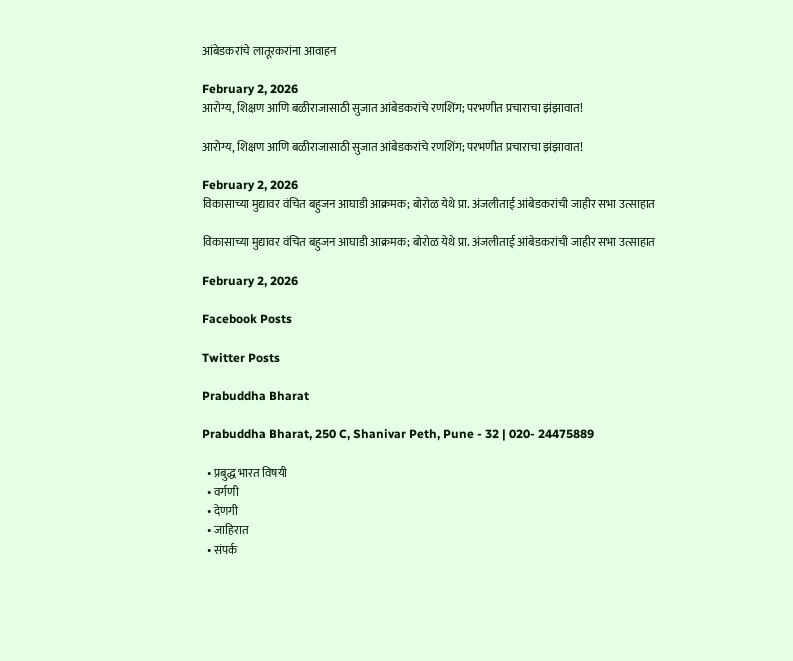आंबेडकरांचे लातूरकरांना आवाहन

February 2, 2026
आरोग्य, शिक्षण आणि बळीराजासाठी सुजात आंबेडकरांचे रणशिंग; परभणीत प्रचाराचा झंझावात!

आरोग्य, शिक्षण आणि बळीराजासाठी सुजात आंबेडकरांचे रणशिंग; परभणीत प्रचाराचा झंझावात!

February 2, 2026
विकासाच्या मुद्यावर वंचित बहुजन आघाडी आक्रमक; बोरोळ येथे प्रा. अंजलीताई आंबेडकरांची जाहीर सभा उत्साहात

विकासाच्या मुद्यावर वंचित बहुजन आघाडी आक्रमक; बोरोळ येथे प्रा. अंजलीताई आंबेडकरांची जाहीर सभा उत्साहात

February 2, 2026

Facebook Posts

Twitter Posts

Prabuddha Bharat

Prabuddha Bharat, 250 C, Shanivar Peth, Pune - 32 | 020- 24475889

  • प्रबुद्ध भारत विषयी
  • वर्गणी
  • देणगी
  • जाहिरात
  • संपर्क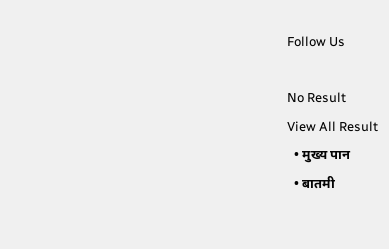Follow Us

No Result
View All Result
  • मुख्य पान
  • बातमी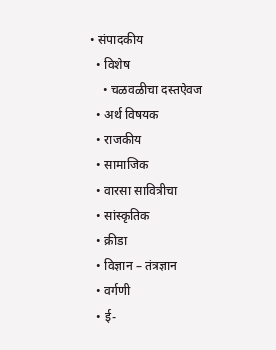• संपादकीय
  • विशेष
    • चळवळीचा दस्तऐवज
  • अर्थ विषयक
  • राजकीय
  • सामाजिक
  • वारसा सावित्रीचा
  • सांस्कृतिक
  • क्रीडा
  • विज्ञान – तंत्रज्ञान
  • वर्गणी
  • ई-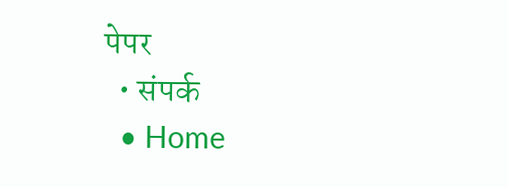पेपर
  • संपर्क
  • Home